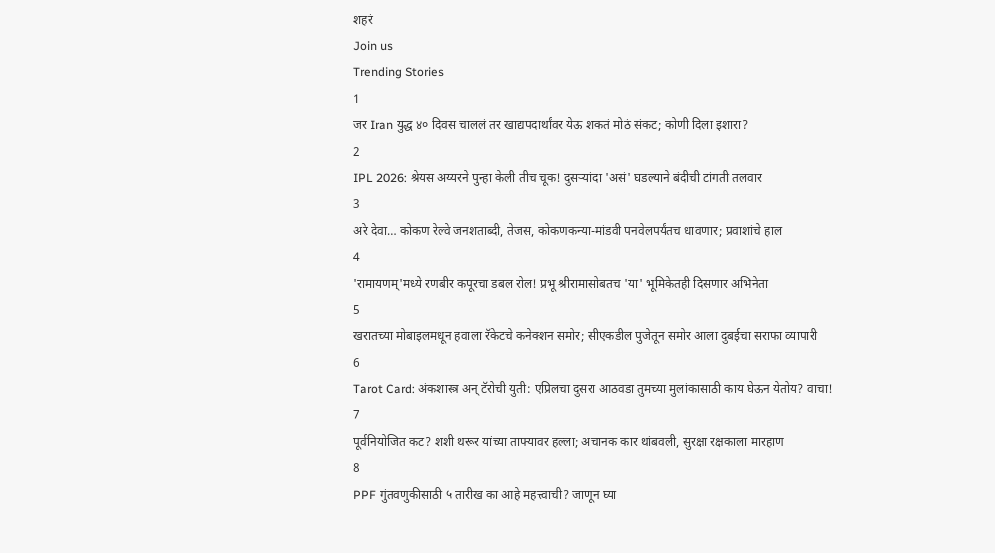शहरं
Join us
Trending Stories
1
जर Iran युद्ध ४० दिवस चाललं तर खाद्यपदार्थांवर येऊ शकतं मोठं संकट; कोणी दिला इशारा?
2
IPL 2026: श्रेयस अय्यरने पुन्हा केली तीच चूक! दुसऱ्यांदा 'असं' घडल्याने बंदीची टांगती तलवार
3
अरे देवा… कोकण रेल्वे जनशताब्दी, तेजस, कोकणकन्या-मांडवी पनवेलपर्यंतच धावणार; प्रवाशांचे हाल
4
'रामायणम्'मध्ये रणबीर कपूरचा डबल रोल! प्रभू श्रीरामासोबतच 'या' भूमिकेतही दिसणार अभिनेता
5
खरातच्या मोबाइलमधून हवाला रॅकेटचे कनेक्शन समोर; सीएकडील पुजेतून समोर आला दुबईचा सराफा व्यापारी
6
Tarot Card: अंकशास्त्र अन् टॅरोची युती: एप्रिलचा दुसरा आठवडा तुमच्या मुलांकासाठी काय घेऊन येतोय? वाचा!
7
पूर्वनियोजित कट? शशी थरूर यांच्या ताफ्यावर हल्ला; अचानक कार थांबवली, सुरक्षा रक्षकाला मारहाण
8
PPF गुंतवणुकीसाठी ५ तारीख का आहे महत्त्वाची? जाणून घ्या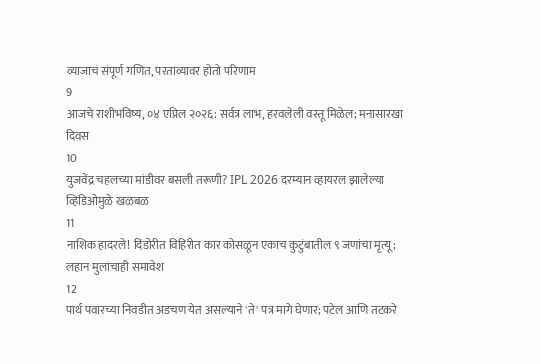व्याजाचं संपूर्ण गणित, परताव्यावर होतो परिणाम
9
आजचे राशीभविष्य, ०४ एप्रिल २०२६: सर्वत्र लाभ, हरवलेली वस्तू मिळेल; मनासारखा दिवस
10
युजवेंद्र चहलच्या मांडीवर बसली तरूणी? IPL 2026 दरम्यान व्हायरल झालेल्या व्हिडिओमुळे खळबळ
11
नाशिक हादरले! दिंडोरीत विहिरीत कार कोसळून एकाच कुटुंबातील ९ जणांचा मृत्यू; लहान मुलांचाही समावेश
12
पार्थ पवारच्या निवडीत अडचण येत असल्याने 'ते' पत्र मागे घेणार; पटेल आणि तटकरे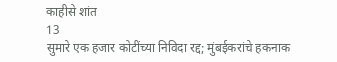काहीसे शांत
13
सुमारे एक हजार कोटींच्या निविदा रद्द; मुंबईकरांचे हकनाक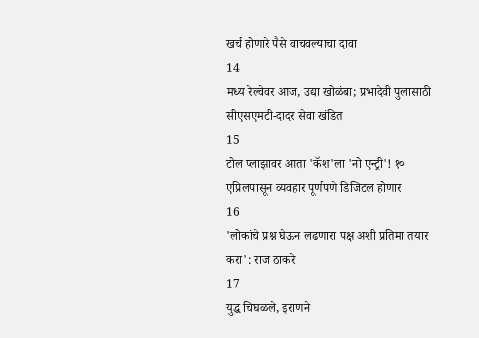खर्च होणारे पैसे वाचवल्याचा दावा
14
मध्य रेल्वेवर आज, उद्या खोळंबा; प्रभादेवी पुलासाठी सीएसएमटी-दादर सेवा खंडित
15
टोल प्लाझावर आता 'कॅश'ला 'नो एन्ट्री'! १० एप्रिलपासून व्यवहार पूर्णपणे डिजिटल होणार
16
'लोकांचे प्रश्न घेऊन लढणारा पक्ष अशी प्रतिमा तयार करा': राज ठाकरे
17
युद्ध चिघळले, इराणने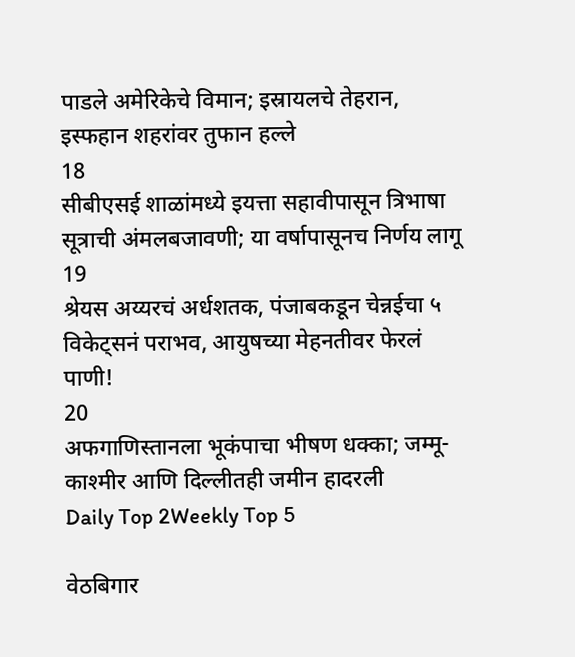पाडले अमेरिकेचे विमान; इस्रायलचे तेहरान, इस्फहान शहरांवर तुफान हल्ले
18
सीबीएसई शाळांमध्ये इयत्ता सहावीपासून त्रिभाषा सूत्राची अंमलबजावणी; या वर्षापासूनच निर्णय लागू
19
श्रेयस अय्यरचं अर्धशतक, पंजाबकडून चेन्नईचा ५ विकेट्सनं पराभव, आयुषच्या मेहनतीवर फेरलं पाणी!
20
अफगाणिस्तानला भूकंपाचा भीषण धक्का; जम्मू-काश्मीर आणि दिल्लीतही जमीन हादरली
Daily Top 2Weekly Top 5

वेठबिगार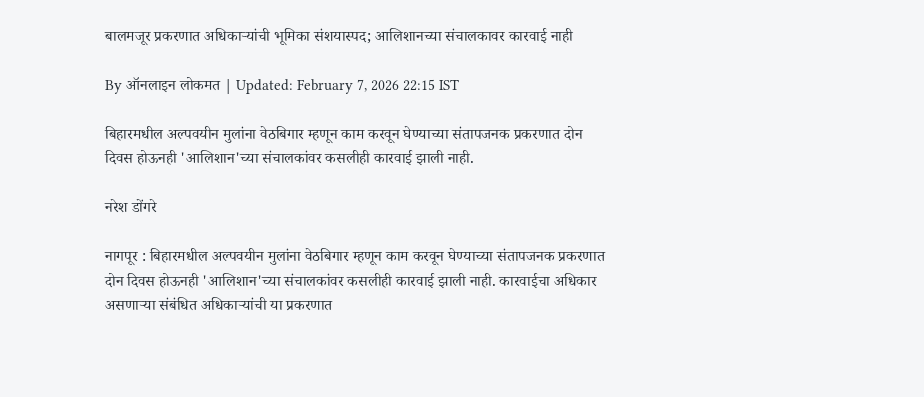बालमजूर प्रकरणात अधिकाऱ्यांची भूमिका संशयास्पद; आलिशानच्या संचालकावर कारवाई नाही

By ऑनलाइन लोकमत | Updated: February 7, 2026 22:15 IST

बिहारमधील अल्पवयीन मुलांना वेठबिगार म्हणून काम करवून घेण्याच्या संतापजनक प्रकरणात दोन दिवस होऊनही 'आलिशान'च्या संचालकांवर कसलीही कारवाई झाली नाही.

नरेश डोंगरे

नागपूर : बिहारमधील अल्पवयीन मुलांना वेठबिगार म्हणून काम करवून घेण्याच्या संतापजनक प्रकरणात दोन दिवस होऊनही 'आलिशान'च्या संचालकांवर कसलीही कारवाई झाली नाही. कारवाईचा अधिकार असणाऱ्या संबंधित अधिकाऱ्यांची या प्रकरणात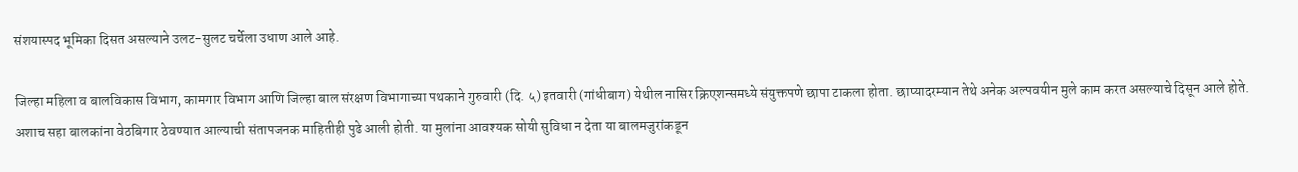संशयास्पद भूमिका दिसत असल्याने उलट-सुलट चर्चेला उधाण आले आहे.

जिल्हा महिला व बालविकास विभाग, कामगार विभाग आणि जिल्हा बाल संरक्षण विभागाच्या पथकाने गुरुवारी (दि. ५) इतवारी (गांधीबाग) येथील नासिर क्रिएशन्समध्ये संयुक्तपणे छापा टाकला होता. छाप्यादरम्यान तेथे अनेक अल्पवयीन मुले काम करत असल्याचे दिसून आले होते. अशाच सहा बालकांना वेठबिगार ठेवण्यात आल्याची संतापजनक माहितीही पुढे आली होती. या मुलांना आवश्यक सोयी सुविधा न देता या बालमजुरांकडून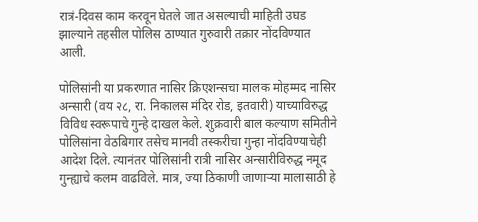रात्रं-दिवस काम करवून घेतले जात असल्याची माहिती उघड झाल्याने तहसील पोलिस ठाण्यात गुरुवारी तक्रार नोंदविण्यात आली.

पोलिसांनी या प्रकरणात नासिर क्रिएशन्सचा मालक मोहम्मद नासिर अन्सारी (वय २८, रा. निकालस मंदिर रोड, इतवारी) याच्याविरुद्ध विविध स्वरूपाचे गुन्हे दाखल केले. शुक्रवारी बाल कल्याण समितीने पोलिसांना वेठबिगार तसेच मानवी तस्करीचा गुन्हा नोंदविण्याचेही आदेश दिले. त्यानंतर पोलिसांनी रात्री नासिर अन्सारीविरुद्ध नमूद गुन्ह्याचे कलम वाढविले. मात्र, ज्या ठिकाणी जाणाऱ्या मालासाठी हे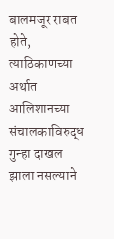बालमजूर राबत होते, त्याठिकाणच्या अर्थात आलिशानच्या संचालकाविरुद्ध गुन्हा दाखल झाला नसल्याने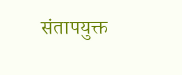संतापयुक्त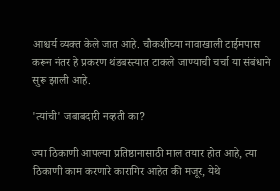आश्चर्य व्यक्त केले जात आहे. चौकशीच्या नावाखाली टाईमपास करून नंतर हे प्रकरण थंडबस्त्यात टाकले जाण्याची चर्चा या संबंधाने सुरू झाली आहे.

'त्यांची' जबाबदारी नव्हती का?

ज्या ठिकाणी आपल्या प्रतिष्ठानासाठी माल तयार होत आहे, त्या ठिकाणी काम करणारे कारागिर आहेत की मजूर, येथे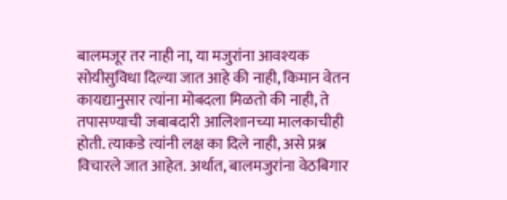बालमजूर तर नाही ना, या मजुरांना आवश्यक सोयीसुविधा दिल्या जात आहे की नाही, किमान वेतन कायद्यानुसार त्यांना मोबदला मिळतो की नाही, ते तपासण्याची जबाबदारी आलिशानच्या मालकाचीही होती. त्याकडे त्यांनी लक्ष का दिले नाही, असे प्रश्न विचारले जात आहेत. अर्थात, बालमजुरांना वेठबिगार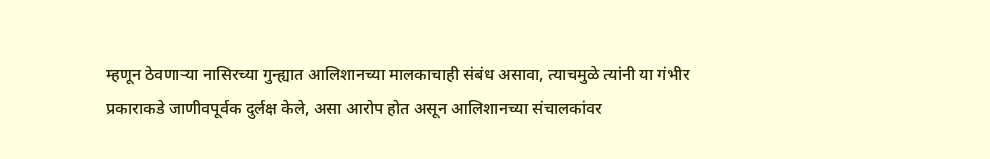म्हणून ठेवणाऱ्या नासिरच्या गुन्ह्यात आलिशानच्या मालकाचाही संबंध असावा, त्याचमुळे त्यांनी या गंभीर प्रकाराकडे जाणीवपूर्वक दुर्लक्ष केले, असा आरोप होत असून आलिशानच्या संचालकांवर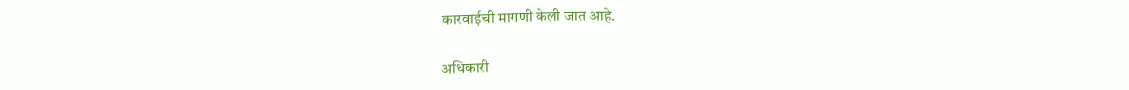कारवाईची मागणी केली जात आहे.

अधिकारी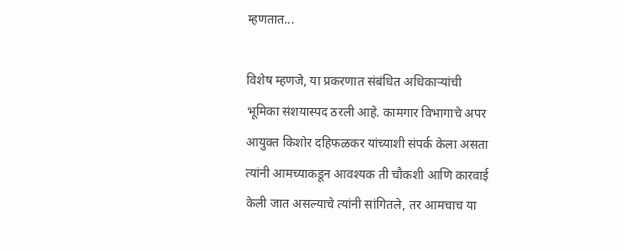म्हणतात...

विशेष म्हणजे, या प्रकरणात संबंधित अधिकाऱ्यांची भूमिका संशयास्पद ठरली आहे. कामगार विभागाचे अपर आयुक्त किशोर दहिफळकर यांच्याशी संपर्क केला असता त्यांनी आमच्याकडून आवश्यक ती चौकशी आणि कारवाई केली जात असल्याचे त्यांनी सांगितले, तर आमचाच या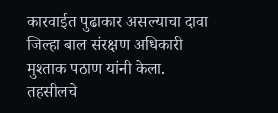कारवाईत पुढाकार असल्याचा दावा जिल्हा बाल संरक्षण अधिकारी मुश्ताक पठाण यांनी केला. तहसीलचे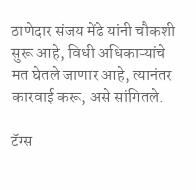ठाणेदार संजय मेंढे यांनी चौकशी सुरू आहे, विधी अधिकाऱ्यांचे मत घेतले जाणार आहे, त्यानंतर कारवाई करू, असे सांगितले.

टॅग्स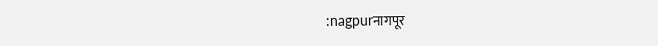:nagpurनागपूर